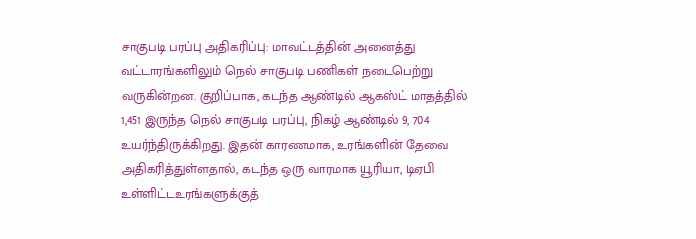சாகுபடி பரப்பு அதிகரிப்பு: மாவட்டத்தின் அனைத்து வட்டாரங்களிலும் நெல் சாகுபடி பணிகள் நடைபெற்று வருகின்றன. குறிப்பாக, கடந்த ஆண்டில் ஆகஸ்ட் மாதத்தில் 1,451 இருந்த நெல் சாகுபடி பரப்பு, நிகழ் ஆண்டில் 9, 704 உயர்ந்திருக்கிறது. இதன் காரணமாக, உரங்களின் தேவை அதிகரித்துள்ளதால், கடந்த ஒரு வாரமாக யூரியா, டிஏபி உள்ளிட்டஉரங்களுக்குத்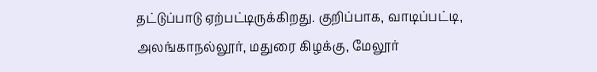தட்டுப்பாடு ஏற்பட்டிருக்கிறது. குறிப்பாக, வாடிப்பட்டி, அலங்காநல்லூர், மதுரை கிழக்கு, மேலூர்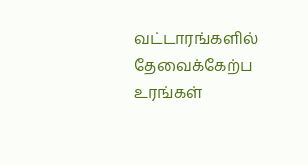வட்டாரங்களில் தேவைக்கேற்ப உரங்கள்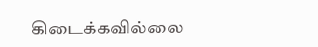கிடைக்கவில்லை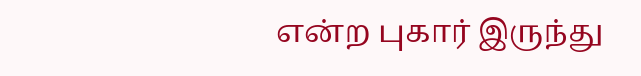என்ற புகார் இருந்து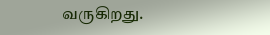வருகிறது.